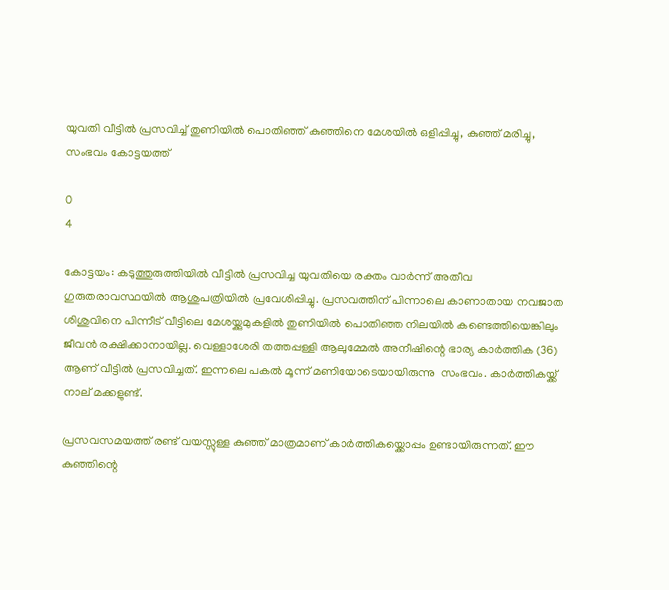യുവതി വീട്ടിൽ പ്രസവിച്ച് തുണിയിൽ പൊതിഞ്ഞ് കുഞ്ഞിനെ മേശയിൽ ഒളിപ്പിച്ചു, കുഞ്ഞ് മരിച്ചു, സംഭവം കോട്ടയത്ത്

0
4

കോട്ടയം: കടുത്തുരുത്തിയിൽ വീട്ടിൽ പ്രസവിച്ച യുവതിയെ രക്തം വാർന്ന് അതീവ ഗുരുതരാവസ്ഥയിൽ ആശുപത്രിയിൽ പ്രവേശിപ്പിച്ചു. പ്രസവത്തിന് പിന്നാലെ കാണാതായ നവജാത ശിശുവിനെ പിന്നീട് വീട്ടിലെ മേശയ്ക്കുമുകളിൽ തുണിയിൽ പൊതിഞ്ഞ നിലയിൽ കണ്ടെത്തിയെങ്കിലും ജീവൻ രക്ഷിക്കാനായില്ല. വെള്ളാശേരി തത്തപ്പള്ളി ആലുമ്മേൽ അനീഷിന്റെ ഭാര്യ കാർത്തിക (36) ആണ് വീട്ടിൽ പ്രസവിച്ചത്. ഇന്നലെ പകൽ മൂന്ന് മണിയോടെയായിരുന്നു  സംഭവം. കാർത്തികയ്ക്ക് നാല് മക്കളുണ്ട്.

പ്രസവസമയത്ത് രണ്ട് വയസ്സുള്ള കുഞ്ഞ് മാത്രമാണ് കാർത്തികയ്ക്കൊപ്പം ഉണ്ടായിരുന്നത്. ഈ കുഞ്ഞിന്റെ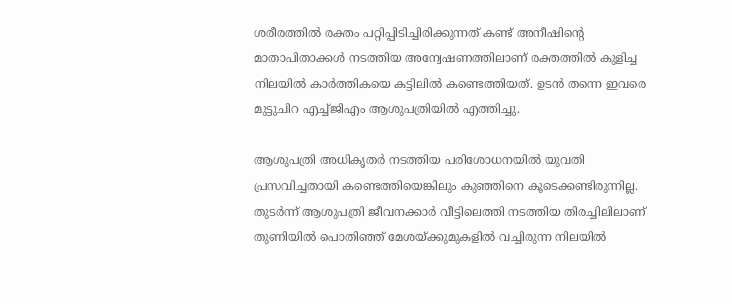ശരീരത്തിൽ രക്തം പറ്റിപ്പിടിച്ചിരിക്കുന്നത് കണ്ട് അനീഷിന്റെ മാതാപിതാക്കൾ നടത്തിയ അന്വേഷണത്തിലാണ് രക്തത്തിൽ കുളിച്ച നിലയിൽ കാർത്തികയെ കട്ടിലിൽ കണ്ടെത്തിയത്. ഉടൻ തന്നെ ഇവരെ മുട്ടുചിറ എച്ച്ജിഎം ആശുപത്രിയിൽ എത്തിച്ചു.

ആശുപത്രി അധികൃതർ നടത്തിയ പരിശോധനയിൽ യുവതി പ്രസവിച്ചതായി കണ്ടെത്തിയെങ്കിലും കുഞ്ഞിനെ കൂടെക്കണ്ടിരുന്നില്ല. തുടർന്ന് ആശുപത്രി ജീവനക്കാർ വീട്ടിലെത്തി നടത്തിയ തിരച്ചിലിലാണ് തുണിയിൽ പൊതിഞ്ഞ് മേശയ്ക്കുമുകളിൽ വച്ചിരുന്ന നിലയിൽ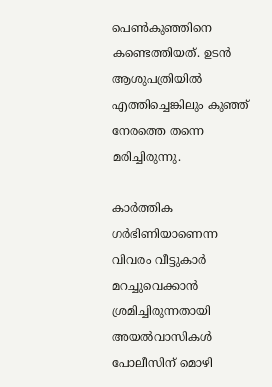പെൺകുഞ്ഞിനെ കണ്ടെത്തിയത്. ഉടൻ ആശുപത്രിയിൽ എത്തിച്ചെങ്കിലും കുഞ്ഞ് നേരത്തെ തന്നെ മരിച്ചിരുന്നു.

കാർത്തിക ഗർഭിണിയാണെന്ന വിവരം വീട്ടുകാർ മറച്ചുവെക്കാൻ ശ്രമിച്ചിരുന്നതായി അയൽവാസികൾ പോലീസിന് മൊഴി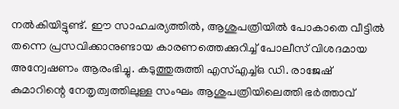നൽകിയിട്ടുണ്ട്. ഈ സാഹചര്യത്തിൽ, ആശുപത്രിയിൽ പോകാതെ വീട്ടിൽ തന്നെ പ്രസവിക്കാനുണ്ടായ കാരണത്തെക്കുറിച്ച് പോലീസ് വിശദമായ അന്വേഷണം ആരംഭിച്ചു. കടുത്തുരുത്തി എസ്എച്ച്ഒ ഡി. രാജേഷ് കുമാറിന്റെ നേതൃത്വത്തിലുള്ള സംഘം ആശുപത്രിയിലെത്തി ഭർത്താവ്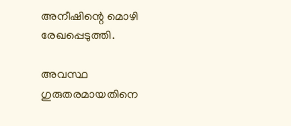അനീഷിന്റെ മൊഴി രേഖപ്പെടുത്തി.

അവസ്ഥ ഗുരുതരമായതിനെ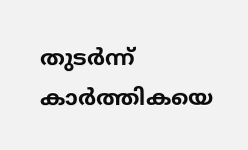തുടർന്ന് കാർത്തികയെ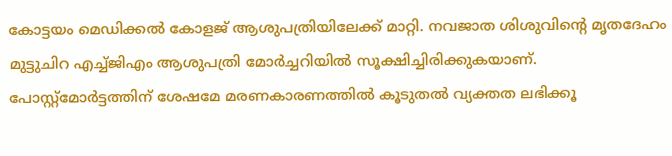കോട്ടയം മെഡിക്കൽ കോളജ് ആശുപത്രിയിലേക്ക് മാറ്റി. നവജാത ശിശുവിന്റെ മൃതദേഹം മുട്ടുചിറ എച്ച്ജിഎം ആശുപത്രി മോർച്ചറിയിൽ സൂക്ഷിച്ചിരിക്കുകയാണ്. പോസ്റ്റ്‌മോർട്ടത്തിന് ശേഷമേ മരണകാരണത്തിൽ കൂടുതൽ വ്യക്തത ലഭിക്കൂ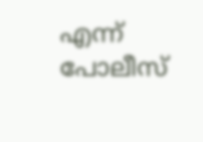എന്ന് പോലീസ്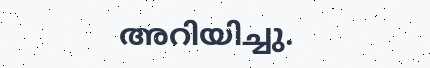അറിയിച്ചു.